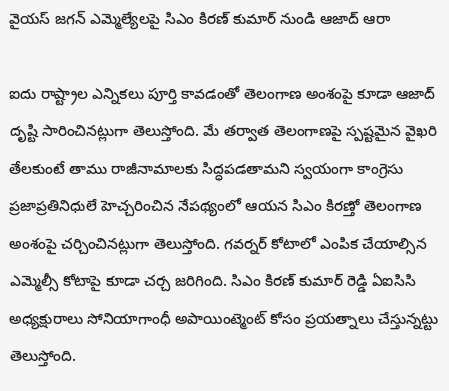వైయస్ జగన్ ఎమ్మెల్యేలపై సిఎం కిరణ్ కుమార్ నుండి ఆజాద్ ఆరా

ఐదు రాష్ట్రాల ఎన్నికలు పూర్తి కావడంతో తెలంగాణ అంశంపై కూడా ఆజాద్ దృష్టి సారించినట్లుగా తెలుస్తోంది. మే తర్వాత తెలంగాణపై స్పష్టమైన వైఖరి తేలకుంటే తాము రాజీనామాలకు సిద్ధపడతామని స్వయంగా కాంగ్రెసు ప్రజాప్రతినిధులే హెచ్చరించిన నేపథ్యంలో ఆయన సిఎం కిరణ్తో తెలంగాణ అంశంపై చర్చించినట్లుగా తెలుస్తోంది. గవర్నర్ కోటాలో ఎంపిక చేయాల్సిన ఎమ్మెల్సీ కోటాపై కూడా చర్చ జరిగింది. సిఎం కిరణ్ కుమార్ రెడ్డి ఏఐసిసి అధ్యక్షురాలు సోనియాగాంధీ అపాయింట్మెంట్ కోసం ప్రయత్నాలు చేస్తున్నట్టు తెలుస్తోంది.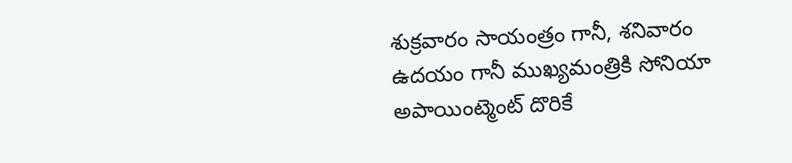శుక్రవారం సాయంత్రం గానీ, శనివారం ఉదయం గానీ ముఖ్యమంత్రికి సోనియా అపాయింట్మెంట్ దొరికే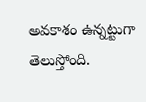అవకాశం ఉన్నట్టుగా తెలుస్తోంది.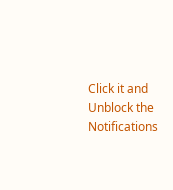Click it and Unblock the Notifications